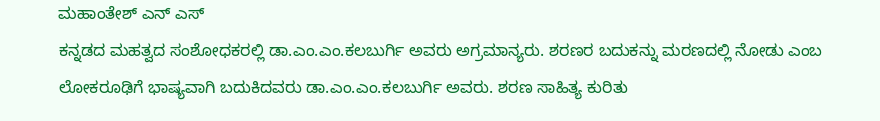ಮಹಾಂತೇಶ್ ಎನ್ ಎಸ್
ಕನ್ನಡದ ಮಹತ್ವದ ಸಂಶೋಧಕರಲ್ಲಿ ಡಾ.ಎಂ.ಎಂ.ಕಲಬುರ್ಗಿ ಅವರು ಅಗ್ರಮಾನ್ಯರು. ಶರಣರ ಬದುಕನ್ನು ಮರಣದಲ್ಲಿ ನೋಡು ಎಂಬ ಲೋಕರೂಢಿಗೆ ಭಾಷ್ಯವಾಗಿ ಬದುಕಿದವರು ಡಾ.ಎಂ.ಎಂ.ಕಲಬುರ್ಗಿ ಅವರು. ಶರಣ ಸಾಹಿತ್ಯ ಕುರಿತು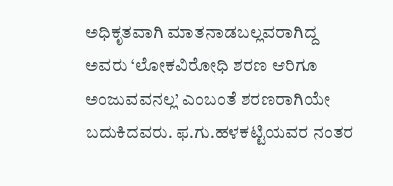ಅಧಿಕೃತವಾಗಿ ಮಾತನಾಡಬಲ್ಲವರಾಗಿದ್ದ ಅವರು ‘ಲೋಕವಿರೋಧಿ ಶರಣ ಆರಿಗೂ ಅಂಜುವವನಲ್ಲ’ ಎಂಬಂತೆ ಶರಣರಾಗಿಯೇ ಬದುಕಿದವರು. ಫ.ಗು.ಹಳಕಟ್ಟಿಯವರ ನಂತರ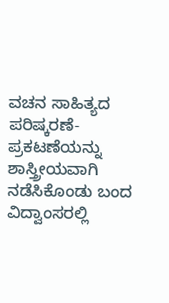ವಚನ ಸಾಹಿತ್ಯದ ಪರಿಷ್ಕರಣೆ-ಪ್ರಕಟಣೆಯನ್ನು ಶಾಸ್ತ್ರೀಯವಾಗಿ ನಡೆಸಿಕೊಂಡು ಬಂದ ವಿದ್ವಾಂಸರಲ್ಲಿ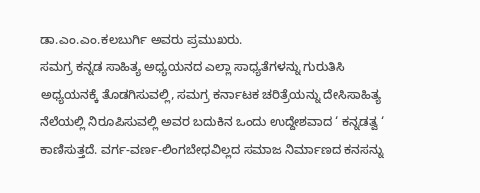ಡಾ.ಎಂ.ಎಂ.ಕಲಬುರ್ಗಿ ಅವರು ಪ್ರಮುಖರು.
ಸಮಗ್ರ ಕನ್ನಡ ಸಾಹಿತ್ಯ ಅಧ್ಯಯನದ ಎಲ್ಲಾ ಸಾಧ್ಯತೆಗಳನ್ನು ಗುರುತಿಸಿ ಅಧ್ಯಯನಕ್ಕೆ ತೊಡಗಿಸುವಲ್ಲಿ, ಸಮಗ್ರ ಕರ್ನಾಟಕ ಚರಿತ್ರೆಯನ್ನು ದೇಸಿಸಾಹಿತ್ಯ ನೆಲೆಯಲ್ಲಿ ನಿರೂಪಿಸುವಲ್ಲಿ ಅವರ ಬದುಕಿನ ಒಂದು ಉದ್ದೇಶವಾದ ‘ ಕನ್ನಡತ್ವ ‘ ಕಾಣಿಸುತ್ತದೆ. ವರ್ಗ-ವರ್ಣ-ಲಿಂಗಬೇಧವಿಲ್ಲದ ಸಮಾಜ ನಿರ್ಮಾಣದ ಕನಸನ್ನು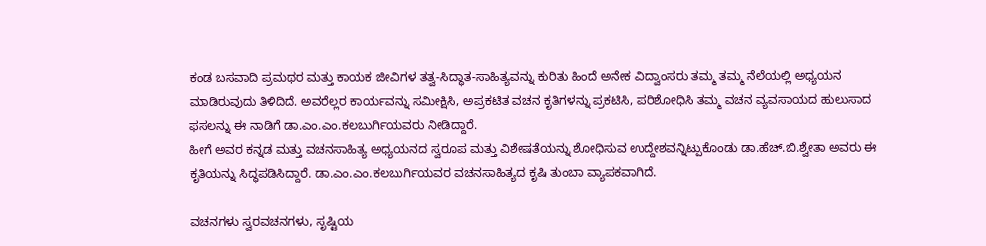ಕಂಡ ಬಸವಾದಿ ಪ್ರಮಥರ ಮತ್ತು ಕಾಯಕ ಜೀವಿಗಳ ತತ್ವ-ಸಿದ್ಧಾತ-ಸಾಹಿತ್ಯವನ್ನು ಕುರಿತು ಹಿಂದೆ ಅನೇಕ ವಿದ್ವಾಂಸರು ತಮ್ಮ ತಮ್ಮ ನೆಲೆಯಲ್ಲಿ ಅಧ್ಯಯನ ಮಾಡಿರುವುದು ತಿಳಿದಿದೆ. ಅವರೆಲ್ಲರ ಕಾರ್ಯವನ್ನು ಸಮೀಕ್ಷಿಸಿ, ಅಪ್ರಕಟಿತ ವಚನ ಕೃತಿಗಳನ್ನು ಪ್ರಕಟಿಸಿ, ಪರಿಶೋಧಿಸಿ ತಮ್ಮ ವಚನ ವ್ಯವಸಾಯದ ಹುಲುಸಾದ ಫಸಲನ್ನು ಈ ನಾಡಿಗೆ ಡಾ.ಎಂ.ಎಂ.ಕಲಬುರ್ಗಿಯವರು ನೀಡಿದ್ದಾರೆ.
ಹೀಗೆ ಅವರ ಕನ್ನಡ ಮತ್ತು ವಚನಸಾಹಿತ್ಯ ಅಧ್ಯಯನದ ಸ್ವರೂಪ ಮತ್ತು ವಿಶೇಷತೆಯನ್ನು ಶೋಧಿಸುವ ಉದ್ದೇಶವನ್ನಿಟ್ಪುಕೊಂಡು ಡಾ.ಹೆಚ್.ಬಿ.ಶ್ವೇತಾ ಅವರು ಈ ಕೃತಿಯನ್ನು ಸಿದ್ಧಪಡಿಸಿದ್ದಾರೆ. ಡಾ.ಎಂ.ಎಂ.ಕಲಬುರ್ಗಿಯವರ ವಚನಸಾಹಿತ್ಯದ ಕೃಷಿ ತುಂಬಾ ವ್ಯಾಪಕವಾಗಿದೆ.

ವಚನಗಳು ಸ್ವರವಚನಗಳು, ಸೃಷ್ಟಿಯ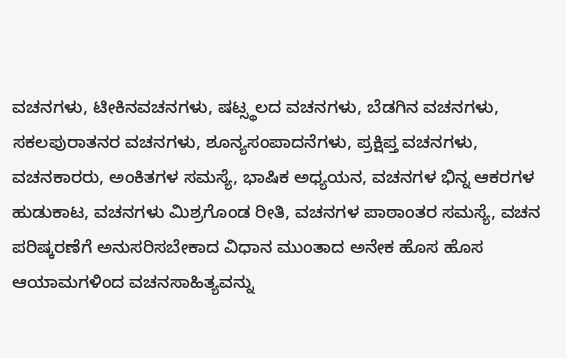ವಚನಗಳು, ಟೀಕಿನವಚನಗಳು, ಷಟ್ಸ್ಥಲದ ವಚನಗಳು, ಬೆಡಗಿನ ವಚನಗಳು, ಸಕಲಪುರಾತನರ ವಚನಗಳು, ಶೂನ್ಯಸಂಪಾದನೆಗಳು, ಪ್ರಕ್ಷಿಪ್ತ ವಚನಗಳು, ವಚನಕಾರರು, ಅಂಕಿತಗಳ ಸಮಸ್ಯೆ, ಭಾಷಿಕ ಅಧ್ಯಯನ, ವಚನಗಳ ಭಿನ್ನ ಆಕರಗಳ ಹುಡುಕಾಟ, ವಚನಗಳು ಮಿಶ್ರಗೊಂಡ ರೀತಿ, ವಚನಗಳ ಪಾಠಾಂತರ ಸಮಸ್ಯೆ, ವಚನ ಪರಿಷ್ಕರಣೆಗೆ ಅನುಸರಿಸಬೇಕಾದ ವಿಧಾನ ಮುಂತಾದ ಅನೇಕ ಹೊಸ ಹೊಸ ಆಯಾಮಗಳಿಂದ ವಚನಸಾಹಿತ್ಯವನ್ನು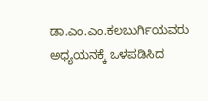ಡಾ.ಎಂ.ಎಂ.ಕಲಬುರ್ಗಿಯವರು ಅಧ್ಯಯನಕ್ಕೆ ಒಳಪಡಿಸಿದ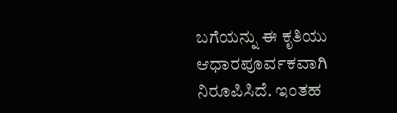ಬಗೆಯನ್ನು ಈ ಕೃತಿಯು ಆಧಾರಪೂರ್ವಕವಾಗಿ ನಿರೂಪಿಸಿದೆ. ಇಂತಹ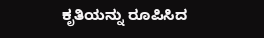ಕೃತಿಯನ್ನು ರೂಪಿಸಿದ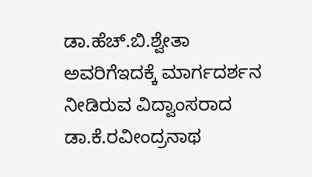ಡಾ.ಹೆಚ್.ಬಿ.ಶ್ವೇತಾ ಅವರಿಗೆಇದಕ್ಕೆ ಮಾರ್ಗದರ್ಶನ ನೀಡಿರುವ ವಿದ್ವಾಂಸರಾದ ಡಾ.ಕೆ.ರವೀಂದ್ರನಾಥ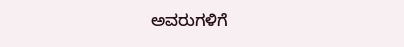ಅವರುಗಳಿಗೆ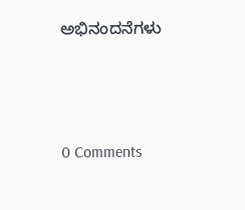ಅಭಿನಂದನೆಗಳು






0 Comments